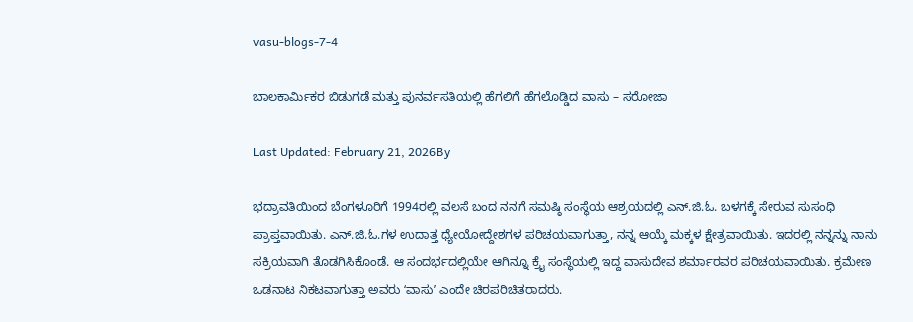vasu-blogs-7-4

ಬಾಲಕಾರ್ಮಿಕರ ಬಿಡುಗಡೆ ಮತ್ತು ಪುನರ್ವಸತಿಯಲ್ಲಿ ಹೆಗಲಿಗೆ ಹೆಗಲೊಡ್ಡಿದ ವಾಸು – ಸರೋಜಾ

Last Updated: February 21, 2026By

ಭದ್ರಾವತಿಯಿಂದ ಬೆಂಗಳೂರಿಗೆ 1994ರಲ್ಲಿ ವಲಸೆ ಬಂದ ನನಗೆ ಸಮಷ್ಠಿ ಸಂಸ್ಥೆಯ ಆಶ್ರಯದಲ್ಲಿ ಎನ್.ಜಿ.ಓ. ಬಳಗಕ್ಕೆ ಸೇರುವ ಸುಸಂಧಿ ಪ್ರಾಪ್ತವಾಯಿತು. ಎನ್.ಜಿ.ಓ.ಗಳ ಉದಾತ್ತ ಧ್ಯೇಯೋದ್ದೇಶಗಳ ಪರಿಚಯವಾಗುತ್ತಾ, ನನ್ನ ಆಯ್ಕೆ ಮಕ್ಕಳ ಕ್ಷೇತ್ರವಾಯಿತು. ಇದರಲ್ಲಿ ನನ್ನನ್ನು ನಾನು ಸಕ್ರಿಯವಾಗಿ ತೊಡಗಿಸಿಕೊಂಡೆ. ಆ ಸಂದರ್ಭದಲ್ಲಿಯೇ ಆಗಿನ್ನೂ ಕ್ರೈ ಸಂಸ್ಥೆಯಲ್ಲಿ ಇದ್ದ ವಾಸುದೇವ ಶರ್ಮಾರವರ ಪರಿಚಯವಾಯಿತು. ಕ್ರಮೇಣ ಒಡನಾಟ ನಿಕಟವಾಗುತ್ತಾ ಅವರು ʻವಾಸುʼ ಎಂದೇ ಚಿರಪರಿಚಿತರಾದರು.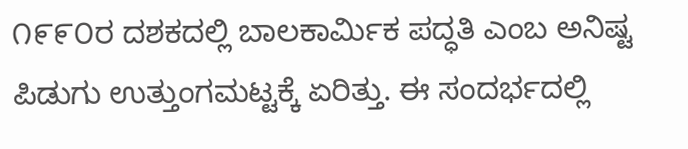೧೯೯೦ರ ದಶಕದಲ್ಲಿ ಬಾಲಕಾರ್ಮಿಕ ಪದ್ಧತಿ ಎಂಬ ಅನಿಷ್ಟ ಪಿಡುಗು ಉತ್ತುಂಗಮಟ್ಟಕ್ಕೆ ಏರಿತ್ತು. ಈ ಸಂದರ್ಭದಲ್ಲಿ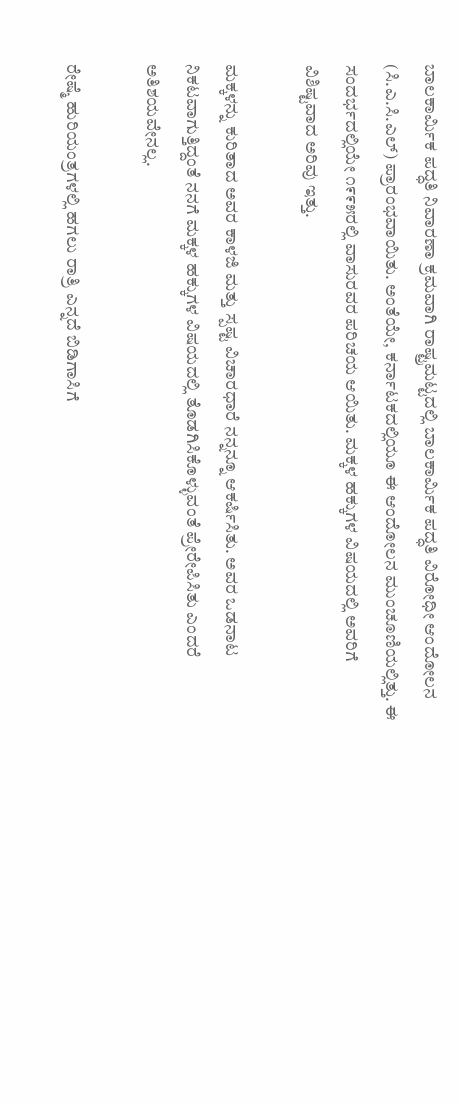ಬಾಲಕಾರ್ಮಿಕ ಪದ್ಧತಿ ನಿವಾರಣಾ ಕ್ರಮವಾಗಿ ರಾಷ್ಟ್ರಮಟ್ಟದಲ್ಲಿ ಬಾಲಕಾರ್ಮಿಕ ಪದ್ಧತಿ ವಿರೋಧೀ ಆಂದೋಲನ (ಸಿ.ಎ.ಸಿ.ಎಲ್‌) ಪ್ರಾರಂಭವಾಯಿತು. ಅಂತೆಯೇ, ಕರ್ನಾಟಕದಲ್ಲಿಯೂ ಈ ಆಂದೋಲನ ಮುಂಚೂಣಿಯಲ್ಲಿತ್ತು. ಈ ಸಂದರ್ಭದಲ್ಲಿಯೇ ೧೯೯೫ರಲ್ಲಿ ವಾಸುರವರ ಪರಿಚಯ ಆಯಿತು. ಮಕ್ಕಳ ಹಕ್ಕುಗಳ ವಿಷಯದಲ್ಲಿ ಅವರಿಗೆ ವಿಶಿಷ್ಟವಾದ ಅರಿವು ಇತ್ತು.

ಮಕ್ಕಳನ್ನು ಕುರಿತಾದ ಅವರ ಕಾಳಜಿ ಮತ್ತು ಸ್ಪಷ್ಟ ವಿಚಾರಧಾರೆ ನನ್ನನ್ನೂ ಆಕರ್ಷಿಸಿತು. ಅವರ ಒಡನಾಟ ನಿಕಟವಾಗುತ್ತಿದ್ದಂತೆ ನನಗೆ ಮಕ್ಕಳ ಹಕ್ಕುಗಳ ವಿಷಯದಲ್ಲಿ ತೊಡಗಿಸಿಕೊಳ್ಳುವಂತೆ ಪ್ರೇರೇಪಿಸಿತು ಎಂದರೆ ಅತಿಶಯವೇನಲ್ಲ.

ರೇಷ್ಮೆ ಹುರಿಯಂತ್ರಗಳಲ್ಲಿ ಹಗಲು ರಾತ್ರಿ ಎನ್ನದೆ ಬಿಡಿಗಾಸಿಗೆ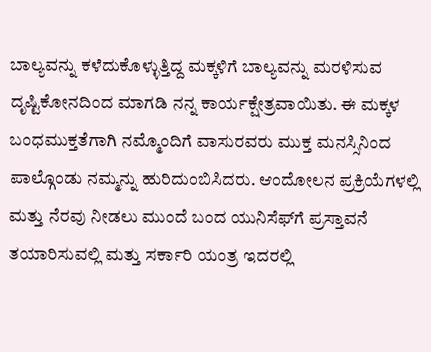ಬಾಲ್ಯವನ್ನು ಕಳೆದುಕೊಳ್ಳುತ್ತಿದ್ದ ಮಕ್ಕಳಿಗೆ ಬಾಲ್ಯವನ್ನು ಮರಳಿಸುವ ದೃಷ್ಟಿಕೋನದಿಂದ ಮಾಗಡಿ ನನ್ನ ಕಾರ್ಯಕ್ಷೇತ್ರವಾಯಿತು. ಈ ಮಕ್ಕಳ ಬಂಧಮುಕ್ತತೆಗಾಗಿ ನಮ್ಮೊಂದಿಗೆ ವಾಸುರವರು ಮುಕ್ತ ಮನಸ್ಸಿನಿಂದ ಪಾಲ್ಗೊಂಡು ನಮ್ಮನ್ನು ಹುರಿದುಂಬಿಸಿದರು. ಆಂದೋಲನ ಪ್ರಕ್ರಿಯೆಗಳಲ್ಲಿ ಮತ್ತು ನೆರವು ನೀಡಲು ಮುಂದೆ ಬಂದ ಯುನಿಸೆಫ್‌ಗೆ ಪ್ರಸ್ತಾವನೆ ತಯಾರಿಸುವಲ್ಲಿ ಮತ್ತು ಸರ್ಕಾರಿ ಯಂತ್ರ ಇದರಲ್ಲಿ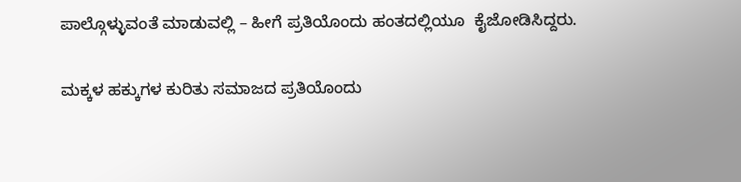ಪಾಲ್ಗೊಳ್ಳುವಂತೆ ಮಾಡುವಲ್ಲಿ – ಹೀಗೆ ಪ್ರತಿಯೊಂದು ಹಂತದಲ್ಲಿಯೂ  ಕೈಜೋಡಿಸಿದ್ದರು.

ಮಕ್ಕಳ ಹಕ್ಕುಗಳ ಕುರಿತು ಸಮಾಜದ ಪ್ರತಿಯೊಂದು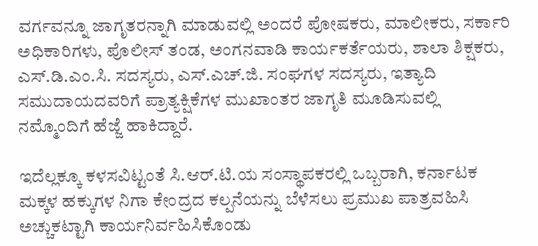ವರ್ಗವನ್ನೂ ಜಾಗೃತರನ್ನಾಗಿ ಮಾಡುವಲ್ಲಿ ಅಂದರೆ ಪೋಷಕರು, ಮಾಲೀಕರು, ಸರ್ಕಾರಿ ಅಧಿಕಾರಿಗಳು, ಪೊಲೀಸ್‌ ತಂಡ, ಅಂಗನವಾಡಿ ಕಾರ್ಯಕರ್ತೆಯರು, ಶಾಲಾ ಶಿಕ್ಷಕರು, ಎಸ್.ಡಿ.ಎಂ.ಸಿ. ಸದಸ್ಯರು, ಎಸ್‌.ಎಚ್‌.ಜಿ. ಸಂಘಗಳ ಸದಸ್ಯರು, ಇತ್ಯಾದಿ ಸಮುದಾಯದವರಿಗೆ ಪ್ರಾತ್ಯಕ್ಷಿಕೆಗಳ ಮುಖಾಂತರ ಜಾಗೃತಿ ಮೂಡಿಸುವಲ್ಲಿ ನಮ್ಮೊಂದಿಗೆ ಹೆಜ್ಜೆ ಹಾಕಿದ್ದಾರೆ.

ಇದೆಲ್ಲಕ್ಕೂ ಕಳಸವಿಟ್ಟಂತೆ ಸಿ.ಆರ್.ಟಿ.ಯ ಸಂಸ್ಥಾಪಕರಲ್ಲಿ ಒಬ್ಬರಾಗಿ, ಕರ್ನಾಟಕ ಮಕ್ಕಳ ಹಕ್ಕುಗಳ ನಿಗಾ ಕೇಂದ್ರದ ಕಲ್ಪನೆಯನ್ನು ಬೆಳೆಸಲು ಪ್ರಮುಖ ಪಾತ್ರವಹಿಸಿ ಅಚ್ಚುಕಟ್ಟಾಗಿ ಕಾರ್ಯನಿರ್ವಹಿಸಿಕೊಂಡು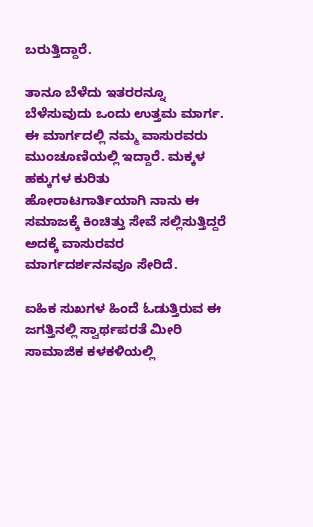ಬರುತ್ತಿದ್ದಾರೆ.

ತಾನೂ ಬೆಳೆದು ಇತರರನ್ನೂ ಬೆಳೆಸುವುದು ಒಂದು ಉತ್ತಮ ಮಾರ್ಗ. ಈ ಮಾರ್ಗದಲ್ಲಿ ನಮ್ಮ ವಾಸುರವರು ಮುಂಚೂಣಿಯಲ್ಲಿ ಇದ್ದಾರೆ. ಮಕ್ಕಳ ಹಕ್ಕುಗಳ ಕುರಿತು ಹೋರಾಟಗಾರ್ತಿಯಾಗಿ ನಾನು ಈ ಸಮಾಜಕ್ಕೆ ಕಿಂಚಿತ್ತು ಸೇವೆ ಸಲ್ಲಿಸುತ್ತಿದ್ದರೆ ಅದಕ್ಕೆ ವಾಸುರವರ ಮಾರ್ಗದರ್ಶನನವೂ ಸೇರಿದೆ.

ಐಹಿಕ ಸುಖಗಳ ಹಿಂದೆ ಓಡುತ್ತಿರುವ ಈ ಜಗತ್ತಿನಲ್ಲಿ ಸ್ವಾರ್ಥಪರತೆ ಮೀರಿ ಸಾಮಾಜಿಕ ಕಳಕಳಿಯಲ್ಲಿ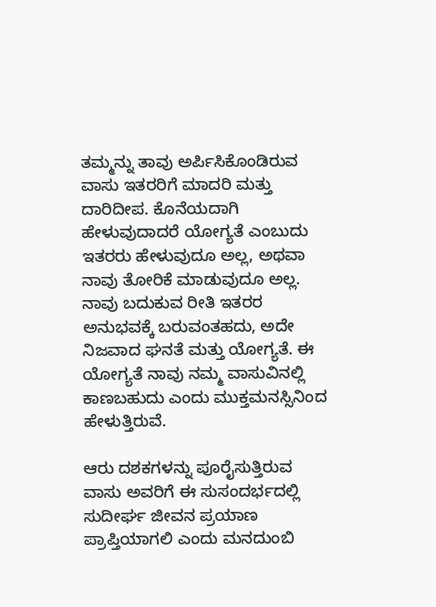ತಮ್ಮನ್ನು ತಾವು ಅರ್ಪಿಸಿಕೊಂಡಿರುವ ವಾಸು ಇತರರಿಗೆ ಮಾದರಿ ಮತ್ತು ದಾರಿದೀಪ. ಕೊನೆಯದಾಗಿ ಹೇಳುವುದಾದರೆ ಯೋಗ್ಯತೆ ಎಂಬುದು ಇತರರು ಹೇಳುವುದೂ ಅಲ್ಲ, ಅಥವಾ ನಾವು ತೋರಿಕೆ ಮಾಡುವುದೂ ಅಲ್ಲ. ನಾವು ಬದುಕುವ ರೀತಿ ಇತರರ ಅನುಭವಕ್ಕೆ ಬರುವಂತಹದು, ಅದೇ ನಿಜವಾದ ಘನತೆ ಮತ್ತು ಯೋಗ್ಯತೆ. ಈ ಯೋಗ್ಯತೆ ನಾವು ನಮ್ಮ ವಾಸುವಿನಲ್ಲಿ ಕಾಣಬಹುದು ಎಂದು ಮುಕ್ತಮನಸ್ಸಿನಿಂದ ಹೇಳುತ್ತಿರುವೆ.

ಆರು ದಶಕಗಳನ್ನು ಪೂರೈಸುತ್ತಿರುವ ವಾಸು ಅವರಿಗೆ ಈ ಸುಸಂದರ್ಭದಲ್ಲಿ ಸುದೀರ್ಘ ಜೀವನ ಪ್ರಯಾಣ ಪ್ರಾಪ್ತಿಯಾಗಲಿ ಎಂದು ಮನದುಂಬಿ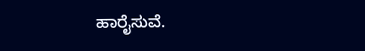ಹಾರೈಸುವೆ.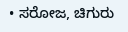• ಸರೋಜ, ಚಿಗುರು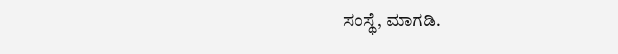ಸಂಸ್ಥೆ, ಮಾಗಡಿ.